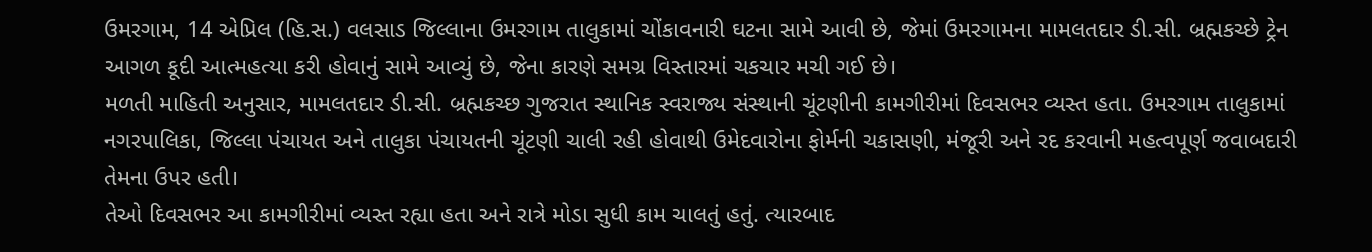ઉમરગામ, 14 એપ્રિલ (હિ.સ.) વલસાડ જિલ્લાના ઉમરગામ તાલુકામાં ચોંકાવનારી ઘટના સામે આવી છે, જેમાં ઉમરગામના મામલતદાર ડી.સી. બ્રહ્મકચ્છે ટ્રેન આગળ કૂદી આત્મહત્યા કરી હોવાનું સામે આવ્યું છે, જેના કારણે સમગ્ર વિસ્તારમાં ચકચાર મચી ગઈ છે।
મળતી માહિતી અનુસાર, મામલતદાર ડી.સી. બ્રહ્મકચ્છ ગુજરાત સ્થાનિક સ્વરાજ્ય સંસ્થાની ચૂંટણીની કામગીરીમાં દિવસભર વ્યસ્ત હતા. ઉમરગામ તાલુકામાં નગરપાલિકા, જિલ્લા પંચાયત અને તાલુકા પંચાયતની ચૂંટણી ચાલી રહી હોવાથી ઉમેદવારોના ફોર્મની ચકાસણી, મંજૂરી અને રદ કરવાની મહત્વપૂર્ણ જવાબદારી તેમના ઉપર હતી।
તેઓ દિવસભર આ કામગીરીમાં વ્યસ્ત રહ્યા હતા અને રાત્રે મોડા સુધી કામ ચાલતું હતું. ત્યારબાદ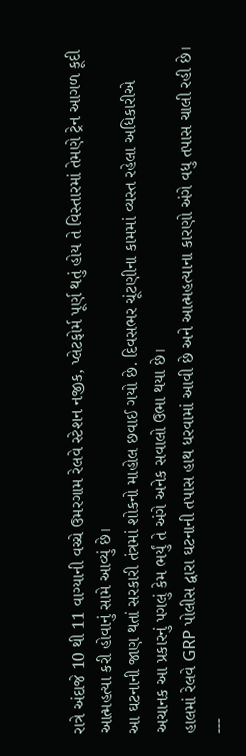રાત્રે અંદાજે 10 થી 11 વાગ્યાની વચ્ચે ઉમરગામ રેલવે સ્ટેશન નજીક, પ્લેટફોર્મ પૂર્ણ થતું હોય તે વિસ્તારમાં તેમણે ટ્રેન આગળ કૂદી આત્મહત્યા કરી હોવાનું સામે આવ્યું છે।
આ ઘટનાની જાણ થતાં સરકારી તંત્રમાં શોકનો માહોલ છવાઈ ગયો છે. દિવસભર ચૂંટણીના કામમાં વ્યસ્ત રહેલા અધિકારીએ અચાનક આ પ્રકારનું પગલું કેમ ભર્યું તે અંગે અનેક સવાલો ઉભા થયા છે।
હાલમાં રેલવે GRP પોલીસ દ્વારા ઘટનાની તપાસ હાથ ધરવામાં આવી છે અને આત્મહત્યાના કારણો અંગે વધુ તપાસ ચાલી રહી છે।
---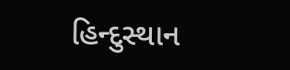હિન્દુસ્થાન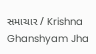સમાચાર / Krishna Ghanshyam Jha